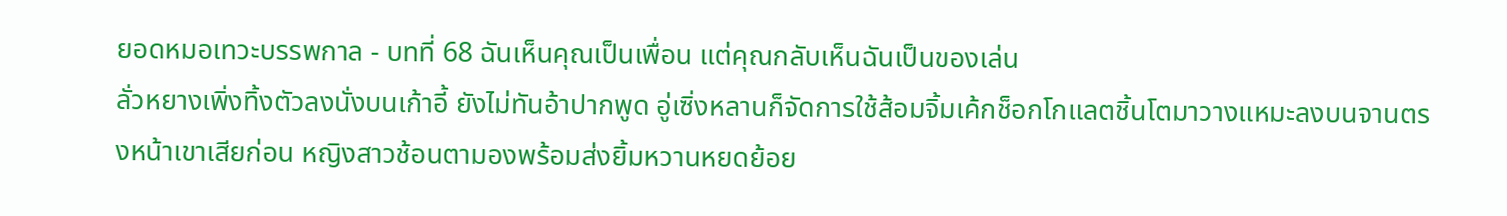ยอดหมอเทวะบรรพกาล - บทที่ 68 ฉันเห็นคุณเป็นเพื่อน แต่คุณกลับเห็นฉันเป็นของเล่น
ลั่วหยางเพิ่งทิ้งตัวลงนั่งบนเก้าอี้ ยังไม่ทันอ้าปากพูด อู่เซิ่งหลานก็จัดการใช้ส้อมจิ้มเค้กช็อกโกแลตชิ้นโตมาวางแหมะลงบนจานตรงหน้าเขาเสียก่อน หญิงสาวช้อนตามองพร้อมส่งยิ้มหวานหยดย้อย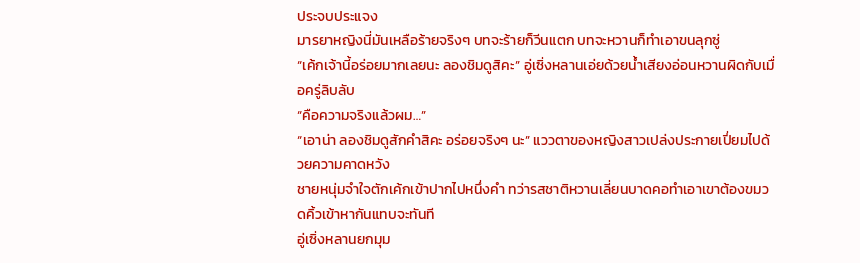ประจบประแจง
มารยาหญิงนี่มันเหลือร้ายจริงๆ บทจะร้ายก็วีนแตก บทจะหวานก็ทำเอาขนลุกซู่
“เค้กเจ้านี้อร่อยมากเลยนะ ลองชิมดูสิคะ” อู่เซิ่งหลานเอ่ยด้วยน้ำเสียงอ่อนหวานผิดกับเมื่อครู่ลิบลับ
“คือความจริงแล้วผม…”
“เอาน่า ลองชิมดูสักคำสิคะ อร่อยจริงๆ นะ” แววตาของหญิงสาวเปล่งประกายเปี่ยมไปด้วยความคาดหวัง
ชายหนุ่มจำใจตักเค้กเข้าปากไปหนึ่งคำ ทว่ารสชาติหวานเลี่ยนบาดคอทำเอาเขาต้องขมวดคิ้วเข้าหากันแทบจะทันที
อู่เซิ่งหลานยกมุม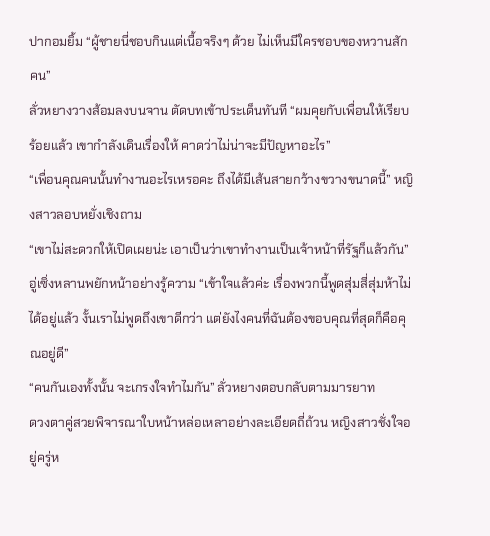ปากอมยิ้ม “ผู้ชายนี่ชอบกินแต่เนื้อจริงๆ ด้วย ไม่เห็นมีใครชอบของหวานสักคน”
ลั่วหยางวางส้อมลงบนจาน ตัดบทเข้าประเด็นทันที “ผมคุยกับเพื่อนให้เรียบร้อยแล้ว เขากำลังเดินเรื่องให้ คาดว่าไม่น่าจะมีปัญหาอะไร”
“เพื่อนคุณคนนั้นทำงานอะไรเหรอคะ ถึงได้มีเส้นสายกว้างขวางขนาดนี้” หญิงสาวลอบหยั่งเชิงถาม
“เขาไม่สะดวกให้เปิดเผยน่ะ เอาเป็นว่าเขาทำงานเป็นเจ้าหน้าที่รัฐก็แล้วกัน”
อู่เซิ่งหลานพยักหน้าอย่างรู้ความ “เข้าใจแล้วค่ะ เรื่องพวกนี้พูดสุ่มสี่สุ่มห้าไม่ได้อยู่แล้ว งั้นเราไม่พูดถึงเขาดีกว่า แต่ยังไงคนที่ฉันต้องขอบคุณที่สุดก็คือคุณอยู่ดี”
“คนกันเองทั้งนั้น จะเกรงใจทำไมกัน” ลั่วหยางตอบกลับตามมารยาท
ดวงตาคู่สวยพิจารณาใบหน้าหล่อเหลาอย่างละเอียดถี่ถ้วน หญิงสาวชั่งใจอยู่ครู่ห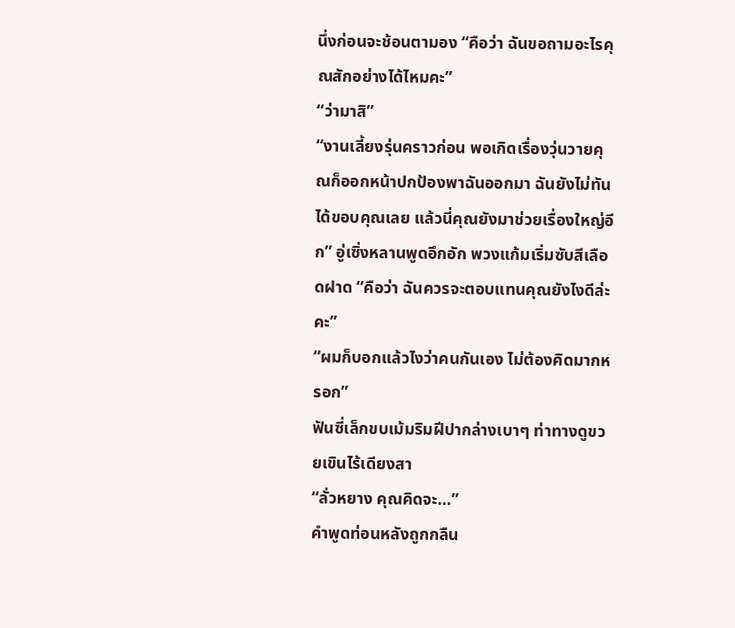นึ่งก่อนจะช้อนตามอง “คือว่า ฉันขอถามอะไรคุณสักอย่างได้ไหมคะ”
“ว่ามาสิ”
“งานเลี้ยงรุ่นคราวก่อน พอเกิดเรื่องวุ่นวายคุณก็ออกหน้าปกป้องพาฉันออกมา ฉันยังไม่ทันได้ขอบคุณเลย แล้วนี่คุณยังมาช่วยเรื่องใหญ่อีก” อู่เซิ่งหลานพูดอึกอัก พวงแก้มเริ่มซับสีเลือดฝาด “คือว่า ฉันควรจะตอบแทนคุณยังไงดีล่ะคะ”
“ผมก็บอกแล้วไงว่าคนกันเอง ไม่ต้องคิดมากหรอก”
ฟันซี่เล็กขบเม้มริมฝีปากล่างเบาๆ ท่าทางดูขวยเขินไร้เดียงสา
“ลั่วหยาง คุณคิดจะ…”
คำพูดท่อนหลังถูกกลืน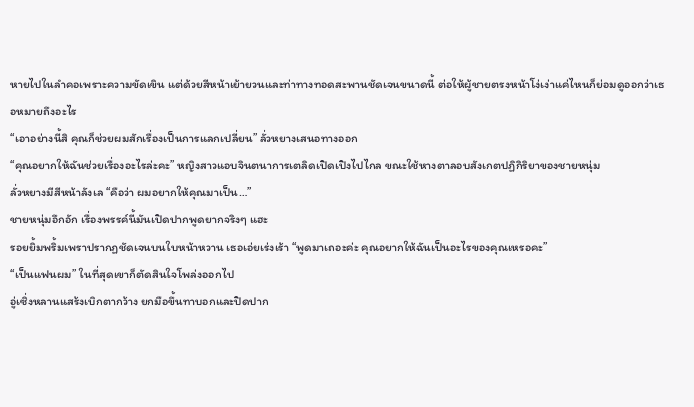หายไปในลำคอเพราะความขัดเขิน แต่ด้วยสีหน้าเย้ายวนและท่าทางทอดสะพานชัดเจนขนาดนี้ ต่อให้ผู้ชายตรงหน้าโง่เง่าแค่ไหนก็ย่อมดูออกว่าเธอหมายถึงอะไร
“เอาอย่างนี้สิ คุณก็ช่วยผมสักเรื่องเป็นการแลกเปลี่ยน” ลั่วหยางเสนอทางออก
“คุณอยากให้ฉันช่วยเรื่องอะไรล่ะคะ” หญิงสาวแอบจินตนาการเตลิดเปิดเปิงไปไกล ขณะใช้หางตาลอบสังเกตปฏิกิริยาของชายหนุ่ม
ลั่วหยางมีสีหน้าลังเล “คือว่า ผมอยากให้คุณมาเป็น…”
ชายหนุ่มอึกอัก เรื่องพรรค์นี้มันเปิดปากพูดยากจริงๆ แฮะ
รอยยิ้มพริ้มเพราปรากฏชัดเจนบนใบหน้าหวาน เธอเอ่ยเร่งเร้า “พูดมาเถอะค่ะ คุณอยากให้ฉันเป็นอะไรของคุณเหรอคะ”
“เป็นแฟนผม” ในที่สุดเขาก็ตัดสินใจโพล่งออกไป
อู่เซิ่งหลานแสร้งเบิกตากว้าง ยกมือขึ้นทาบอกและปิดปาก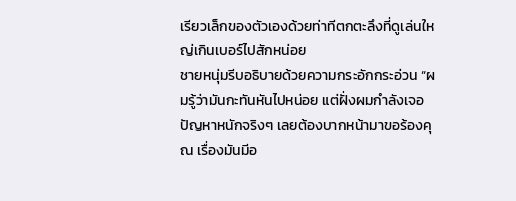เรียวเล็กของตัวเองด้วยท่าทีตกตะลึงที่ดูเล่นใหญ่เกินเบอร์ไปสักหน่อย
ชายหนุ่มรีบอธิบายด้วยความกระอักกระอ่วน “ผมรู้ว่ามันกะทันหันไปหน่อย แต่ฝั่งผมกำลังเจอปัญหาหนักจริงๆ เลยต้องบากหน้ามาขอร้องคุณ เรื่องมันมีอ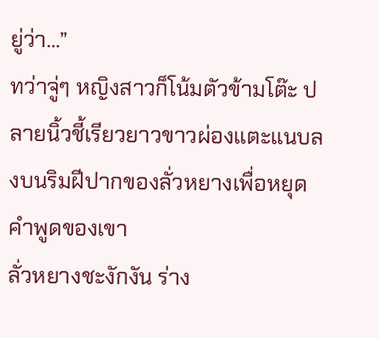ยู่ว่า…”
ทว่าจู่ๆ หญิงสาวก็โน้มตัวข้ามโต๊ะ ปลายนิ้วชี้เรียวยาวขาวผ่องแตะแนบลงบนริมฝีปากของลั่วหยางเพื่อหยุดคำพูดของเขา
ลั่วหยางชะงักงัน ร่าง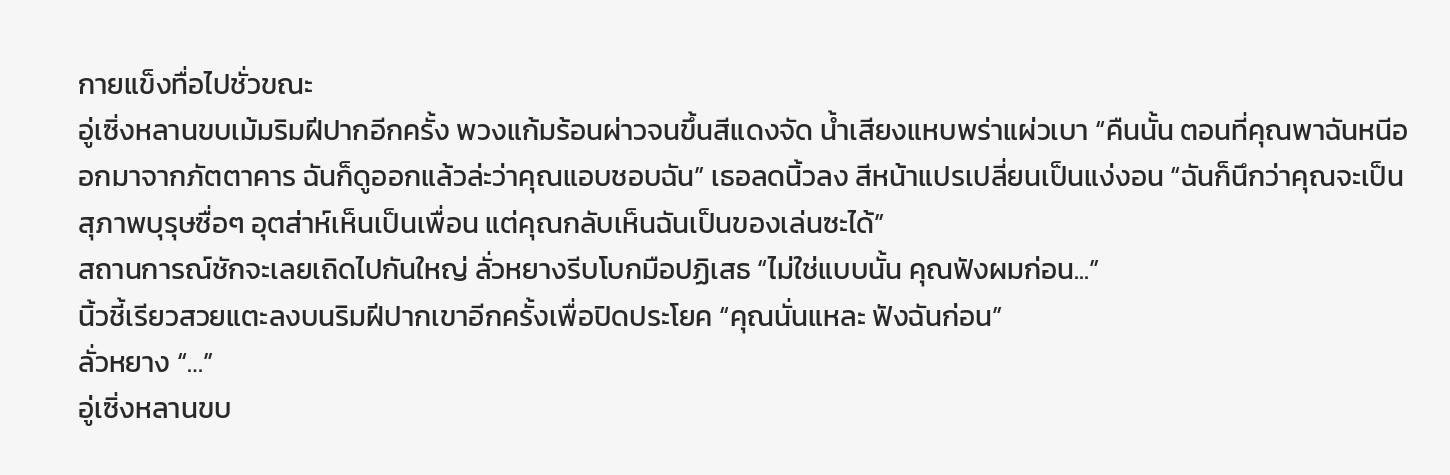กายแข็งทื่อไปชั่วขณะ
อู่เซิ่งหลานขบเม้มริมฝีปากอีกครั้ง พวงแก้มร้อนผ่าวจนขึ้นสีแดงจัด น้ำเสียงแหบพร่าแผ่วเบา “คืนนั้น ตอนที่คุณพาฉันหนีออกมาจากภัตตาคาร ฉันก็ดูออกแล้วล่ะว่าคุณแอบชอบฉัน” เธอลดนิ้วลง สีหน้าแปรเปลี่ยนเป็นแง่งอน “ฉันก็นึกว่าคุณจะเป็นสุภาพบุรุษซื่อๆ อุตส่าห์เห็นเป็นเพื่อน แต่คุณกลับเห็นฉันเป็นของเล่นซะได้”
สถานการณ์ชักจะเลยเถิดไปกันใหญ่ ลั่วหยางรีบโบกมือปฏิเสธ “ไม่ใช่แบบนั้น คุณฟังผมก่อน...”
นิ้วชี้เรียวสวยแตะลงบนริมฝีปากเขาอีกครั้งเพื่อปิดประโยค “คุณนั่นแหละ ฟังฉันก่อน”
ลั่วหยาง “…”
อู่เซิ่งหลานขบ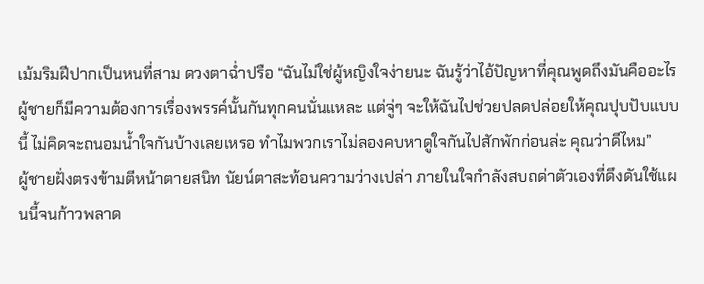เม้มริมฝีปากเป็นหนที่สาม ดวงตาฉ่ำปรือ “ฉันไม่ใช่ผู้หญิงใจง่ายนะ ฉันรู้ว่าไอ้ปัญหาที่คุณพูดถึงมันคืออะไร ผู้ชายก็มีความต้องการเรื่องพรรค์นั้นกันทุกคนนั่นแหละ แต่จู่ๆ จะให้ฉันไปช่วยปลดปล่อยให้คุณปุบปับแบบนี้ ไม่คิดจะถนอมน้ำใจกันบ้างเลยเหรอ ทำไมพวกเราไม่ลองคบหาดูใจกันไปสักพักก่อนล่ะ คุณว่าดีไหม”
ผู้ชายฝั่งตรงข้ามตีหน้าตายสนิท นัยน์ตาสะท้อนความว่างเปล่า ภายในใจกำลังสบถด่าตัวเองที่ดึงดันใช้แผนนี้จนก้าวพลาด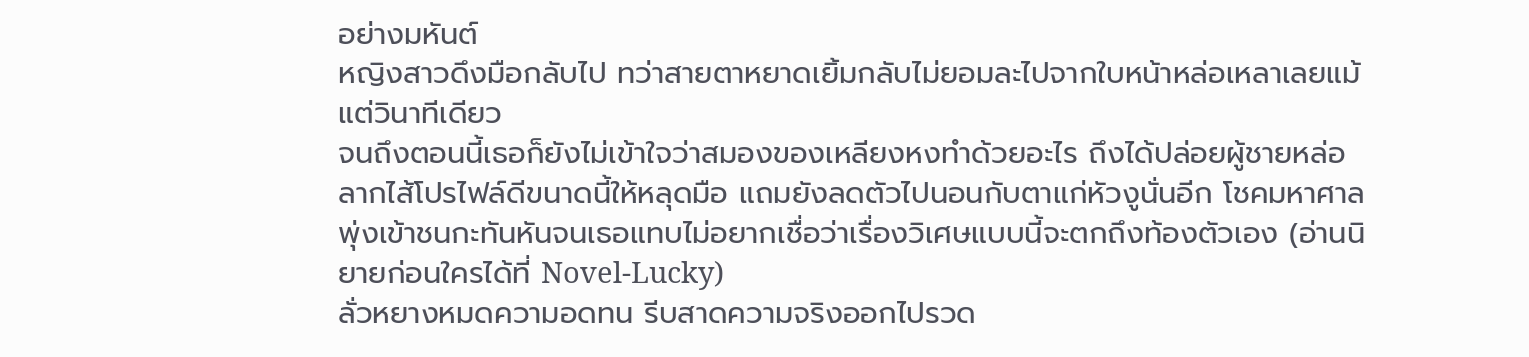อย่างมหันต์
หญิงสาวดึงมือกลับไป ทว่าสายตาหยาดเยิ้มกลับไม่ยอมละไปจากใบหน้าหล่อเหลาเลยแม้แต่วินาทีเดียว
จนถึงตอนนี้เธอก็ยังไม่เข้าใจว่าสมองของเหลียงหงทำด้วยอะไร ถึงได้ปล่อยผู้ชายหล่อลากไส้โปรไฟล์ดีขนาดนี้ให้หลุดมือ แถมยังลดตัวไปนอนกับตาแก่หัวงูนั่นอีก โชคมหาศาลพุ่งเข้าชนกะทันหันจนเธอแทบไม่อยากเชื่อว่าเรื่องวิเศษแบบนี้จะตกถึงท้องตัวเอง (อ่านนิยายก่อนใครได้ที่ Novel-Lucky)
ลั่วหยางหมดความอดทน รีบสาดความจริงออกไปรวด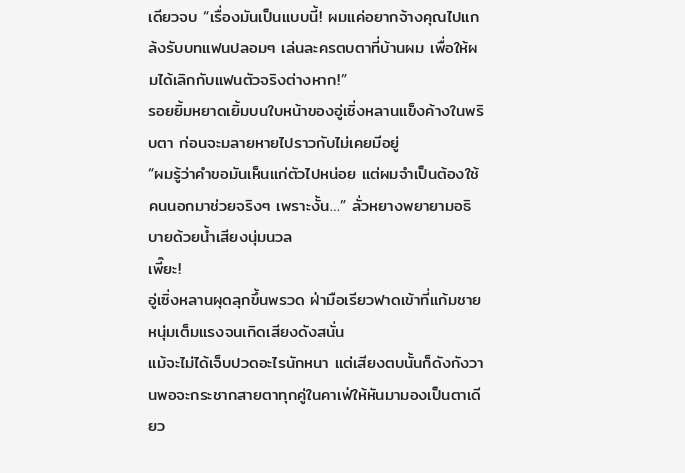เดียวจบ “เรื่องมันเป็นแบบนี้! ผมแค่อยากจ้างคุณไปแกล้งรับบทแฟนปลอมๆ เล่นละครตบตาที่บ้านผม เพื่อให้ผมได้เลิกกับแฟนตัวจริงต่างหาก!”
รอยยิ้มหยาดเยิ้มบนใบหน้าของอู่เซิ่งหลานแข็งค้างในพริบตา ก่อนจะมลายหายไปราวกับไม่เคยมีอยู่
“ผมรู้ว่าคำขอมันเห็นแก่ตัวไปหน่อย แต่ผมจำเป็นต้องใช้คนนอกมาช่วยจริงๆ เพราะงั้น…” ลั่วหยางพยายามอธิบายด้วยน้ำเสียงนุ่มนวล
เพี๊ยะ!
อู่เซิ่งหลานผุดลุกขึ้นพรวด ฝ่ามือเรียวฟาดเข้าที่แก้มชายหนุ่มเต็มแรงจนเกิดเสียงดังสนั่น
แม้จะไม่ได้เจ็บปวดอะไรนักหนา แต่เสียงตบนั้นก็ดังกังวานพอจะกระชากสายตาทุกคู่ในคาเฟ่ให้หันมามองเป็นตาเดียว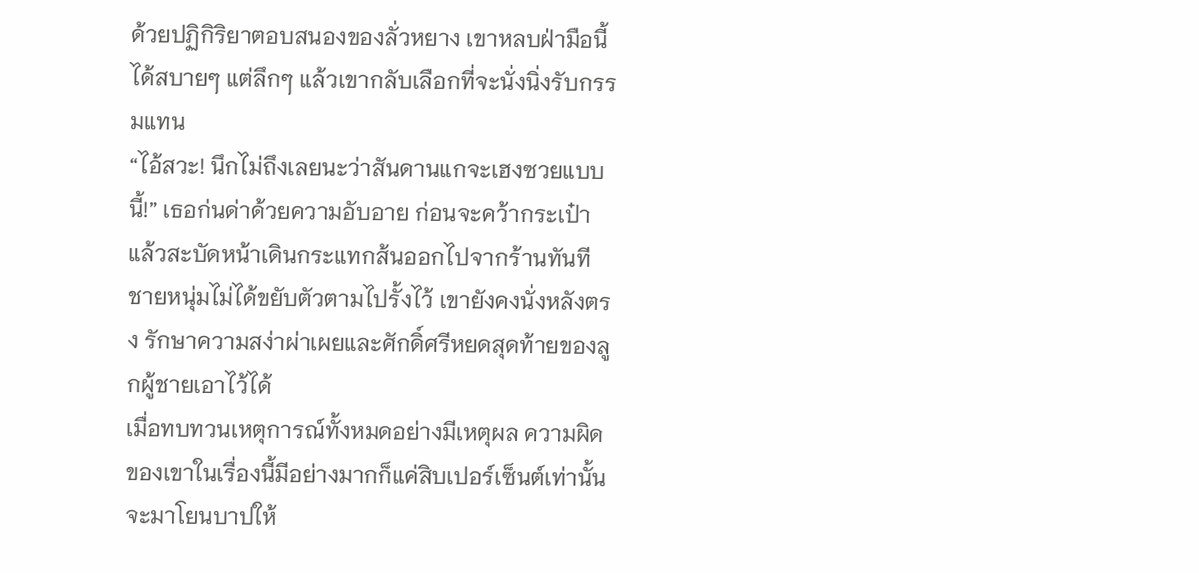ด้วยปฏิกิริยาตอบสนองของลั่วหยาง เขาหลบฝ่ามือนี้ได้สบายๆ แต่ลึกๆ แล้วเขากลับเลือกที่จะนั่งนิ่งรับกรรมแทน
“ไอ้สวะ! นึกไม่ถึงเลยนะว่าสันดานแกจะเฮงซวยแบบนี้!” เธอก่นด่าด้วยความอับอาย ก่อนจะคว้ากระเป๋าแล้วสะบัดหน้าเดินกระแทกส้นออกไปจากร้านทันที
ชายหนุ่มไม่ได้ขยับตัวตามไปรั้งไว้ เขายังคงนั่งหลังตรง รักษาความสง่าผ่าเผยและศักดิ์ศรีหยดสุดท้ายของลูกผู้ชายเอาไว้ได้
เมื่อทบทวนเหตุการณ์ทั้งหมดอย่างมีเหตุผล ความผิดของเขาในเรื่องนี้มีอย่างมากก็แค่สิบเปอร์เซ็นต์เท่านั้น จะมาโยนบาปให้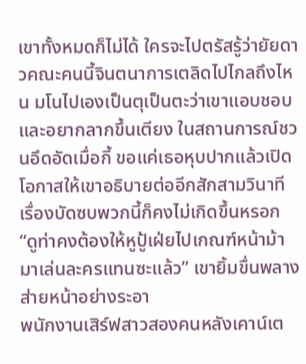เขาทั้งหมดก็ไม่ได้ ใครจะไปตรัสรู้ว่ายัยดาวคณะคนนี้จินตนาการเตลิดไปไกลถึงไหน มโนไปเองเป็นตุเป็นตะว่าเขาแอบชอบและอยากลากขึ้นเตียง ในสถานการณ์ชวนอึดอัดเมื่อกี้ ขอแค่เธอหุบปากแล้วเปิดโอกาสให้เขาอธิบายต่ออีกสักสามวินาที เรื่องบัดซบพวกนี้ก็คงไม่เกิดขึ้นหรอก
“ดูท่าคงต้องให้หูปู้เฝ่ยไปเกณฑ์หน้าม้ามาเล่นละครแทนซะแล้ว” เขายิ้มขื่นพลางส่ายหน้าอย่างระอา
พนักงานเสิร์ฟสาวสองคนหลังเคาน์เต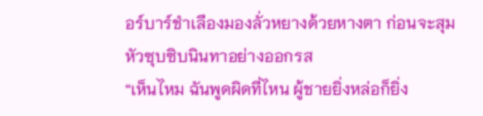อร์บาร์ชำเลืองมองลั่วหยางด้วยหางตา ก่อนจะสุมหัวซุบซิบนินทาอย่างออกรส
“เห็นไหม ฉันพูดผิดที่ไหน ผู้ชายยิ่งหล่อก็ยิ่ง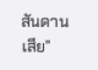สันดานเสีย”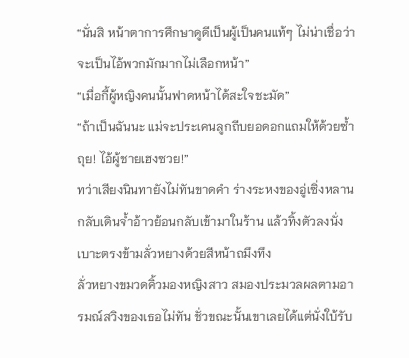“นั่นสิ หน้าตาการศึกษาดูดีเป็นผู้เป็นคนแท้ๆ ไม่น่าเชื่อว่าจะเป็นไอ้พวกมักมากไม่เลือกหน้า”
“เมื่อกี้ผู้หญิงคนนั้นฟาดหน้าได้สะใจชะมัด”
“ถ้าเป็นฉันนะ แม่จะประเคนลูกถีบยอดอกแถมให้ด้วยซ้ำ ถุย! ไอ้ผู้ชายเฮงซวย!”
ทว่าเสียงนินทายังไม่ทันขาดคำ ร่างระหงของอู่เซิ่งหลานกลับเดินจ้ำอ้าวย้อนกลับเข้ามาในร้าน แล้วทิ้งตัวลงนั่งเบาะตรงข้ามลั่วหยางด้วยสีหน้าถมึงทึง
ลั่วหยางขมวดคิ้วมองหญิงสาว สมองประมวลผลตามอารมณ์สวิงของเธอไม่ทัน ชั่วขณะนั้นเขาเลยได้แต่นั่งใบ้รับ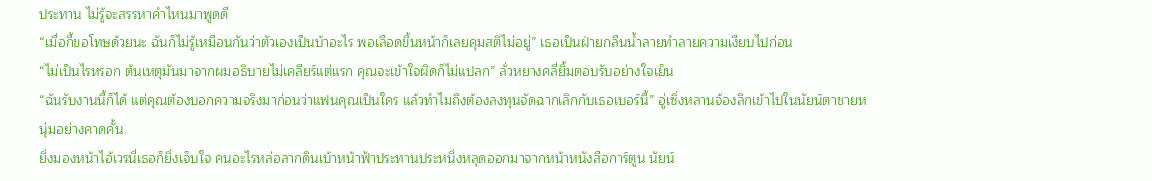ประทาน ไม่รู้จะสรรหาคำไหนมาพูดดี
“เมื่อกี้ขอโทษด้วยนะ ฉันก็ไม่รู้เหมือนกันว่าตัวเองเป็นบ้าอะไร พอเลือดขึ้นหน้าก็เลยคุมสติไม่อยู่” เธอเป็นฝ่ายกลืนน้ำลายทำลายความเงียบไปก่อน
“ไม่เป็นไรหรอก ต้นเหตุมันมาจากผมอธิบายไม่เคลียร์แต่แรก คุณจะเข้าใจผิดก็ไม่แปลก” ลั่วหยางคลี่ยิ้มตอบรับอย่างใจเย็น
“ฉันรับงานนี้ก็ได้ แต่คุณต้องบอกความจริงมาก่อนว่าแฟนคุณเป็นใคร แล้วทำไมถึงต้องลงทุนจัดฉากเลิกกับเธอเบอร์นี้” อู่เซิ่งหลานจ้องลึกเข้าไปในนัยน์ตาชายหนุ่มอย่างคาดคั้น
ยิ่งมองหน้าไอ้เวรนี่เธอก็ยิ่งเจ็บใจ คนอะไรหล่อลากดินเบ้าหน้าฟ้าประทานประหนึ่งหลุดออกมาจากหน้าหนังสือการ์ตูน นัยน์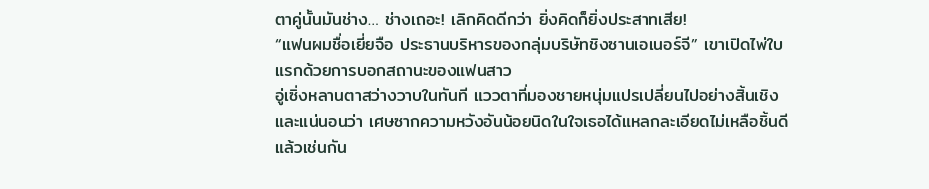ตาคู่นั้นมันช่าง… ช่างเถอะ! เลิกคิดดีกว่า ยิ่งคิดก็ยิ่งประสาทเสีย!
“แฟนผมชื่อเยี่ยจือ ประธานบริหารของกลุ่มบริษัทชิงซานเอเนอร์จี” เขาเปิดไพ่ใบแรกด้วยการบอกสถานะของแฟนสาว
อู่เซิ่งหลานตาสว่างวาบในทันที แววตาที่มองชายหนุ่มแปรเปลี่ยนไปอย่างสิ้นเชิง และแน่นอนว่า เศษซากความหวังอันน้อยนิดในใจเธอได้แหลกละเอียดไม่เหลือชิ้นดีแล้วเช่นกัน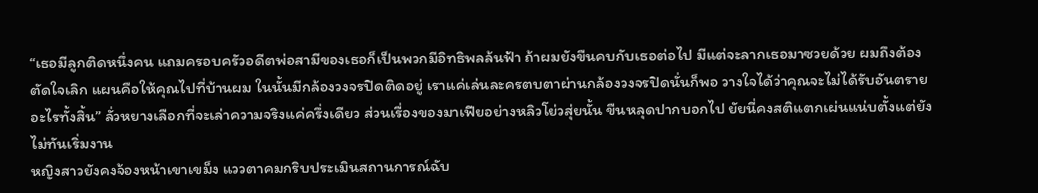“เธอมีลูกติดหนึ่งคน แถมครอบครัวอดีตพ่อสามีของเธอก็เป็นพวกมีอิทธิพลล้นฟ้า ถ้าผมยังขืนคบกับเธอต่อไป มีแต่จะลากเธอมาซวยด้วย ผมถึงต้องตัดใจเลิก แผนคือให้คุณไปที่บ้านผม ในนั้นมีกล้องวงจรปิดติดอยู่ เราแค่เล่นละครตบตาผ่านกล้องวงจรปิดนั่นก็พอ วางใจได้ว่าคุณจะไม่ได้รับอันตรายอะไรทั้งสิ้น” ลั่วหยางเลือกที่จะเล่าความจริงแค่ครึ่งเดียว ส่วนเรื่องของมาเฟียอย่างหลิวโย่วสุ่ยนั้น ขืนหลุดปากบอกไป ยัยนี่คงสติแตกเผ่นแน่บตั้งแต่ยังไม่ทันเริ่มงาน
หญิงสาวยังคงจ้องหน้าเขาเขม็ง แววตาคมกริบประเมินสถานการณ์ฉับ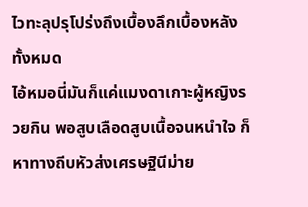ไวทะลุปรุโปร่งถึงเบื้องลึกเบื้องหลังทั้งหมด
ไอ้หมอนี่มันก็แค่แมงดาเกาะผู้หญิงรวยกิน พอสูบเลือดสูบเนื้อจนหนำใจ ก็หาทางถีบหัวส่งเศรษฐินีม่าย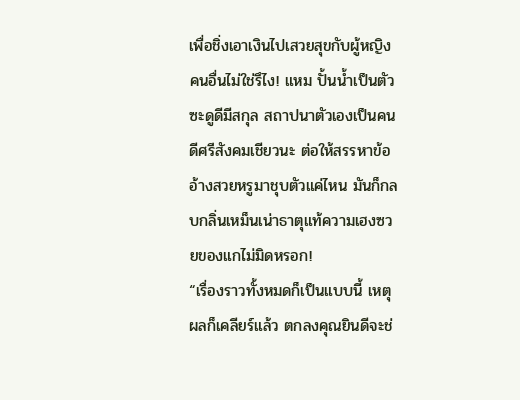เพื่อชิ่งเอาเงินไปเสวยสุขกับผู้หญิงคนอื่นไม่ใช่รึไง! แหม ปั้นน้ำเป็นตัวซะดูดีมีสกุล สถาปนาตัวเองเป็นคนดีศรีสังคมเชียวนะ ต่อให้สรรหาข้ออ้างสวยหรูมาชุบตัวแค่ไหน มันก็กลบกลิ่นเหม็นเน่าธาตุแท้ความเฮงซวยของแกไม่มิดหรอก!
“เรื่องราวทั้งหมดก็เป็นแบบนี้ เหตุผลก็เคลียร์แล้ว ตกลงคุณยินดีจะช่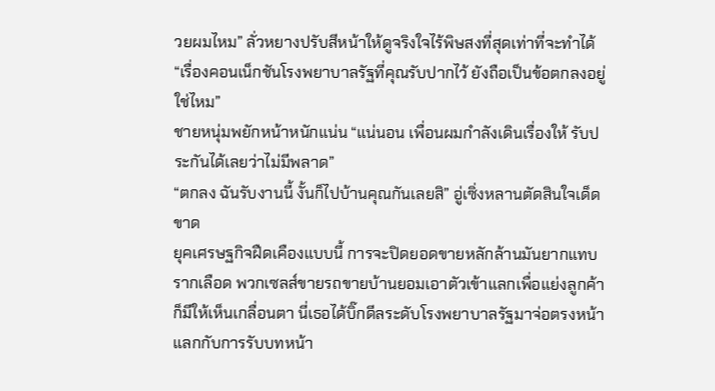วยผมไหม” ลั่วหยางปรับสีหน้าให้ดูจริงใจไร้พิษสงที่สุดเท่าที่จะทำได้
“เรื่องคอนเน็กชันโรงพยาบาลรัฐที่คุณรับปากไว้ ยังถือเป็นข้อตกลงอยู่ใช่ไหม”
ชายหนุ่มพยักหน้าหนักแน่น “แน่นอน เพื่อนผมกำลังเดินเรื่องให้ รับประกันได้เลยว่าไม่มีพลาด”
“ตกลง ฉันรับงานนี้ งั้นก็ไปบ้านคุณกันเลยสิ” อู่เซิ่งหลานตัดสินใจเด็ดขาด
ยุคเศรษฐกิจฝืดเคืองแบบนี้ การจะปิดยอดขายหลักล้านมันยากแทบรากเลือด พวกเซลส์ขายรถขายบ้านยอมเอาตัวเข้าแลกเพื่อแย่งลูกค้าก็มีให้เห็นเกลื่อนตา นี่เธอได้บิ๊กดีลระดับโรงพยาบาลรัฐมาจ่อตรงหน้า แลกกับการรับบทหน้า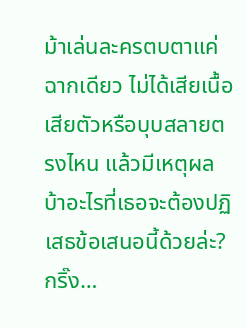ม้าเล่นละครตบตาแค่ฉากเดียว ไม่ได้เสียเนื้อเสียตัวหรือบุบสลายตรงไหน แล้วมีเหตุผลบ้าอะไรที่เธอจะต้องปฏิเสธข้อเสนอนี้ด้วยล่ะ?
กริ๊ง…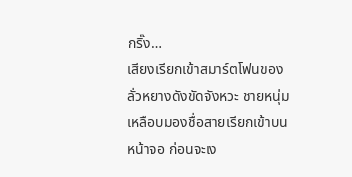กริ๊ง…
เสียงเรียกเข้าสมาร์ตโฟนของลั่วหยางดังขัดจังหวะ ชายหนุ่มเหลือบมองชื่อสายเรียกเข้าบนหน้าจอ ก่อนจะเง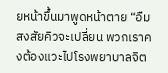ยหน้าขึ้นมาพูดหน้าตาย “อืม สงสัยคิวจะเปลี่ยน พวกเราคงต้องแวะไปโรงพยาบาลจิต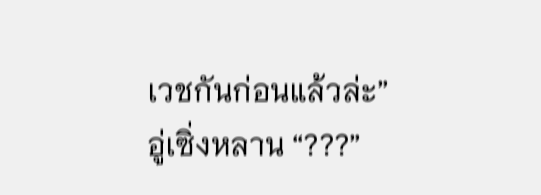เวชกันก่อนแล้วล่ะ”
อู่เซิ่งหลาน “???”